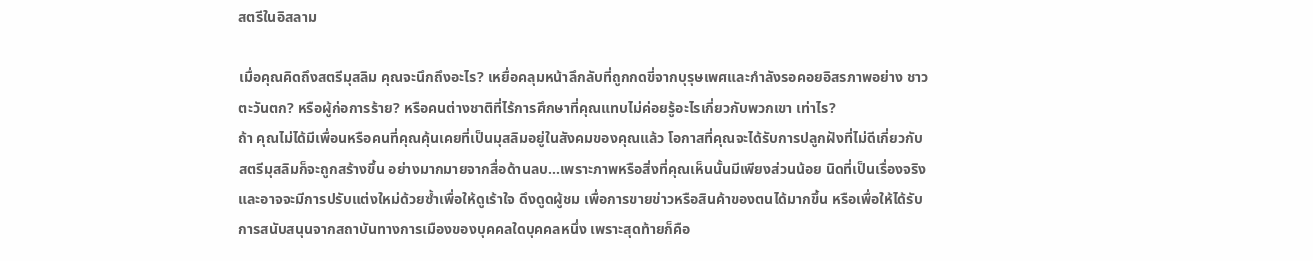สตรีในอิสลาม

เมื่อคุณคิดถึงสตรีมุสลิม คุณจะนึกถึงอะไร? เหยื่อคลุมหน้าลึกลับที่ถูกกดขี่จากบุรุษเพศและกำลังรอคอยอิสรภาพอย่าง ชาวตะวันตก? หรือผู้ก่อการร้าย? หรือคนต่างชาติที่ไร้การศึกษาที่คุณแทบไม่ค่อยรู้อะไรเกี่ยวกับพวกเขา เท่าไร?
ถ้า คุณไม่ได้มีเพื่อนหรือคนที่คุณคุ้นเคยที่เป็นมุสลิมอยู่ในสังคมของคุณแล้ว โอกาสที่คุณจะได้รับการปลูกฝังที่ไม่ดีเกี่ยวกับสตรีมุสลิมก็จะถูกสร้างขึ้น อย่างมากมายจากสื่อด้านลบ...เพราะภาพหรือสิ่งที่คุณเห็นนั้นมีเพียงส่วนน้อย นิดที่เป็นเรื่องจริง และอาจจะมีการปรับแต่งใหม่ด้วยซ้ำเพื่อให้ดูเร้าใจ ดึงดูดผู้ชม เพื่อการขายข่าวหรือสินค้าของตนได้มากขึ้น หรือเพื่อให้ได้รับการสนับสนุนจากสถาบันทางการเมืองของบุคคลใดบุคคลหนึ่ง เพราะสุดท้ายก็คือ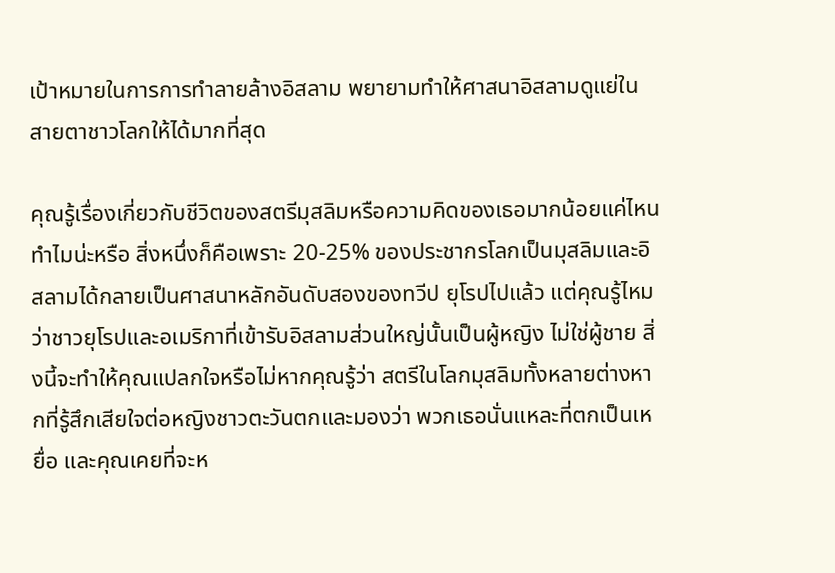เป้าหมายในการการทำลายล้างอิสลาม พยายามทำให้ศาสนาอิสลามดูแย่ในสายตาชาวโลกให้ได้มากที่สุด

คุณรู้เรื่องเกี่ยวกับชีวิตของสตรีมุสลิมหรือความคิดของเธอมากน้อยแค่ไหน ทำไมน่ะหรือ สิ่งหนึ่งก็คือเพราะ 20-25% ของประชากรโลกเป็นมุสลิมและอิสลามได้กลายเป็นศาสนาหลักอันดับสองของทวีป ยุโรปไปแล้ว แต่คุณรู้ไหมว่าชาวยุโรปและอเมริกาที่เข้ารับอิสลามส่วนใหญ่นั้นเป็นผู้หญิง ไม่ใช่ผู้ชาย สิ่งนี้จะทำให้คุณแปลกใจหรือไม่หากคุณรู้ว่า สตรีในโลกมุสลิมทั้งหลายต่างหากที่รู้สึกเสียใจต่อหญิงชาวตะวันตกและมองว่า พวกเธอนั่นแหละที่ตกเป็นเหยื่อ และคุณเคยที่จะห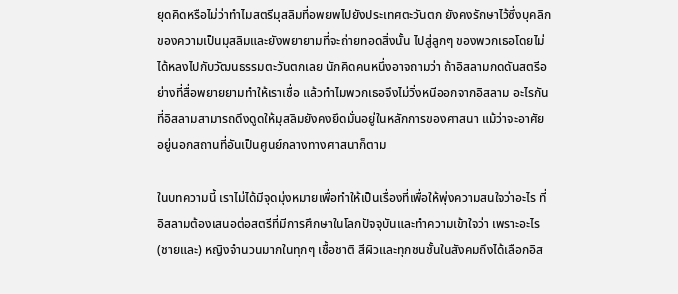ยุดคิดหรือไม่ว่าทำไมสตรีมุสลิมที่อพยพไปยังประเทศตะวันตก ยังคงรักษาไว้ซึ่งบุคลิกของความเป็นมุสลิมและยังพยายามที่จะถ่ายทอดสิ่งนั้น ไปสู่ลูกๆ ของพวกเธอโดยไม่ได้หลงไปกับวัฒนธรรมตะวันตกเลย นักคิดคนหนึ่งอาจถามว่า ถ้าอิสลามกดดันสตรีอย่างที่สื่อพยายยามทำให้เราเชื่อ แล้วทำไมพวกเธอจึงไม่วิ่งหนีออกจากอิสลาม อะไรกันที่อิสลามสามารถดึงดูดให้มุสลิมยังคงยึดมั่นอยู่ในหลักการของศาสนา แม้ว่าจะอาศัยอยู่นอกสถานที่อันเป็นศูนย์กลางทางศาสนาก็ตาม

ในบทความนี้ เราไม่ได้มีจุดมุ่งหมายเพื่อทำให้เป็นเรื่องที่เพื่อให้พุ่งความสนใจว่าอะไร ที่อิสลามต้องเสนอต่อสตรีที่มีการศึกษาในโลกปัจจุบันและทำความเข้าใจว่า เพราะอะไร(ชายและ) หญิงจำนวนมากในทุกๆ เชื้อชาติ สีผิวและทุกชนชั้นในสังคมถึงได้เลือกอิส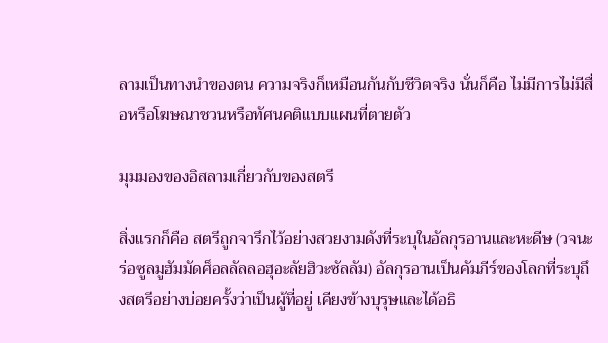ลามเป็นทางนำของตน ความจริงก็เหมือนกันกับชีวิตจริง นั่นก็คือ ไม่มีการไม่มีสื่อหรือโฆษณาชวนหรือทัศนคติแบบแผนที่ตายตัว

มุมมองของอิสลามเกี่ยวกับของสตรี

สิ่งแรกก็คือ สตรีถูกจารึกไว้อย่างสวยงามดังที่ระบุในอัลกุรอานและหะดีษ (วจนะร่อซูลมูฮัมมัดศ็อลลัลลอฮุอะลัยฮิวะซัลลัม) อัลกุรอานเป็นคัมภีร์ของโลกที่ระบุถึงสตรีอย่างบ่อยครั้งว่าเป็นผู้ที่อยู่ เคียงข้างบุรุษและได้อธิ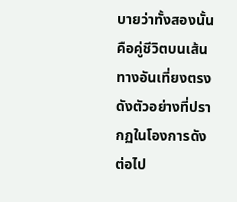บายว่าทั้งสองนั้นคือคู่ชีวิตบนเส้นทางอันเที่ยงตรง ดังตัวอย่างที่ปรากฏในโองการดังต่อไป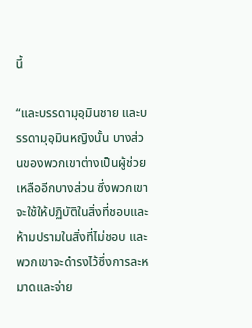นี้

“และบรรดามุอฺมินชาย และบรรดามุอฺมินหญิงนั้น บางส่วนของพวกเขาต่างเป็นผู้ช่วยเหลืออีกบางส่วน ซึ่งพวกเขาจะใช้ให้ปฏิบัติในสิ่งที่ชอบและห้ามปรามในสิ่งที่ไม่ชอบ และพวกเขาจะดำรงไว้ซึ่งการละหมาดและจ่าย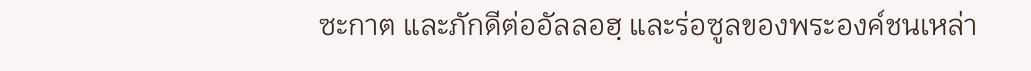ซะกาต และภักดีต่ออัลลอฮฺ และร่อซูลของพระองค์ชนเหล่า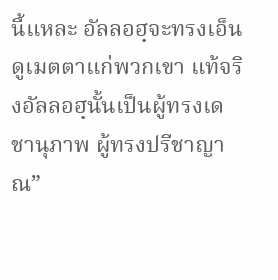นี้แหละ อัลลอฮฺจะทรงเอ็นดูเมตตาแก่พวกเขา แท้จริงอัลลอฮฺนั้นเป็นผู้ทรงเดชานุภาพ ผู้ทรงปรีชาญาณ”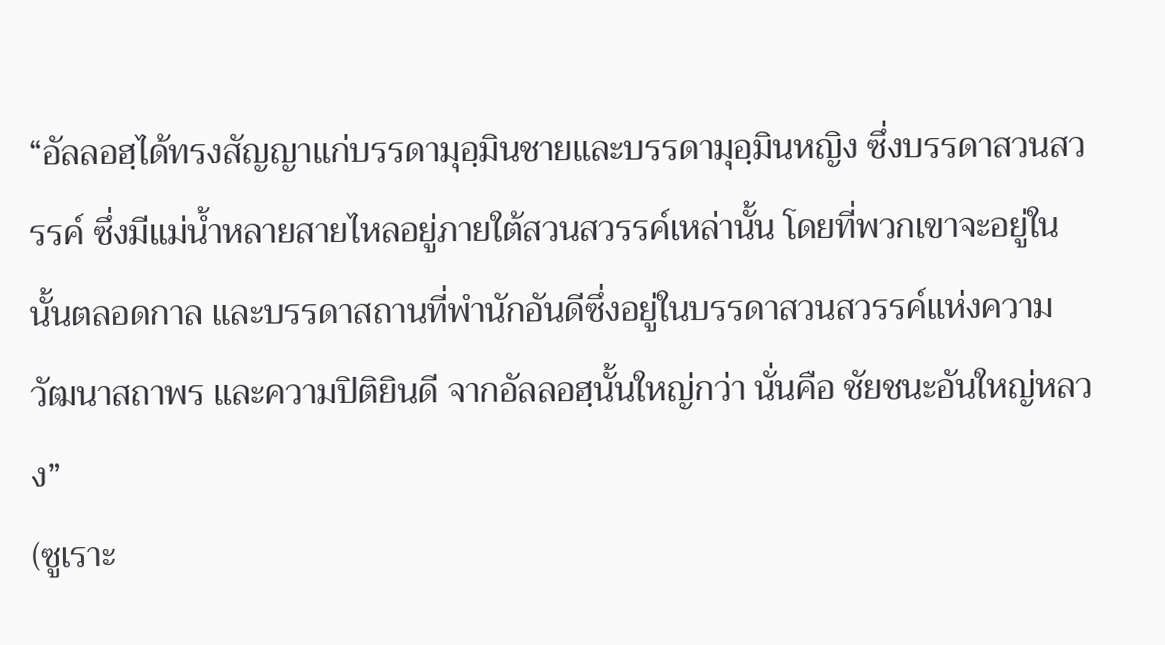“อัลลอฮฺได้ทรงสัญญาแก่บรรดามุอฺมินชายและบรรดามุอฺมินหญิง ซึ่งบรรดาสวนสวรรค์ ซึ่งมีแม่น้ำหลายสายไหลอยู่ภายใต้สวนสวรรค์เหล่านั้น โดยที่พวกเขาจะอยู่ในนั้นตลอดกาล และบรรดาสถานที่พำนักอันดีซึ่งอยู่ในบรรดาสวนสวรรค์แห่งความวัฒนาสถาพร และความปิติยินดี จากอัลลอฮฺนั้นใหญ่กว่า นั่นคือ ชัยชนะอันใหญ่หลวง”
(ซูเราะ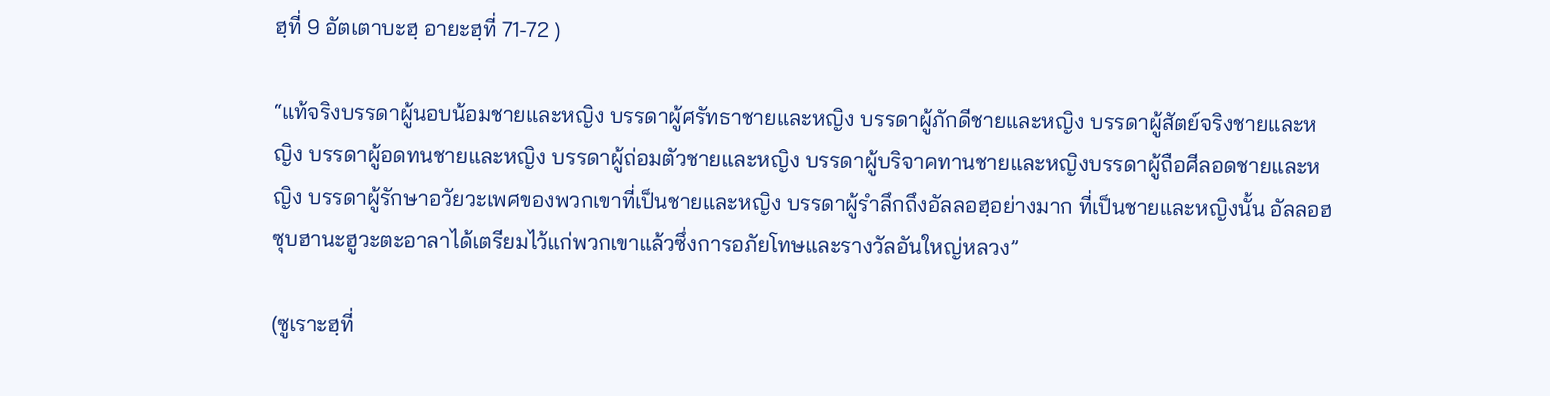ฮฺที่ 9 อัตเตาบะฮฺ อายะฮฺที่ 71-72 )

“แท้จริงบรรดาผู้นอบน้อมชายและหญิง บรรดาผู้ศรัทธาชายและหญิง บรรดาผู้ภักดีชายและหญิง บรรดาผู้สัตย์จริงชายและหญิง บรรดาผู้อดทนชายและหญิง บรรดาผู้ถ่อมตัวชายและหญิง บรรดาผู้บริจาคทานชายและหญิงบรรดาผู้ถือศีลอดชายและหญิง บรรดาผู้รักษาอวัยวะเพศของพวกเขาที่เป็นชายและหญิง บรรดาผู้รำลึกถึงอัลลอฮฺอย่างมาก ที่เป็นชายและหญิงนั้น อัลลอฮ ซุบฮานะฮูวะตะอาลาได้เตรียมไว้แก่พวกเขาแล้วซึ่งการอภัยโทษและรางวัลอันใหญ่หลวง”

(ซูเราะฮฺที่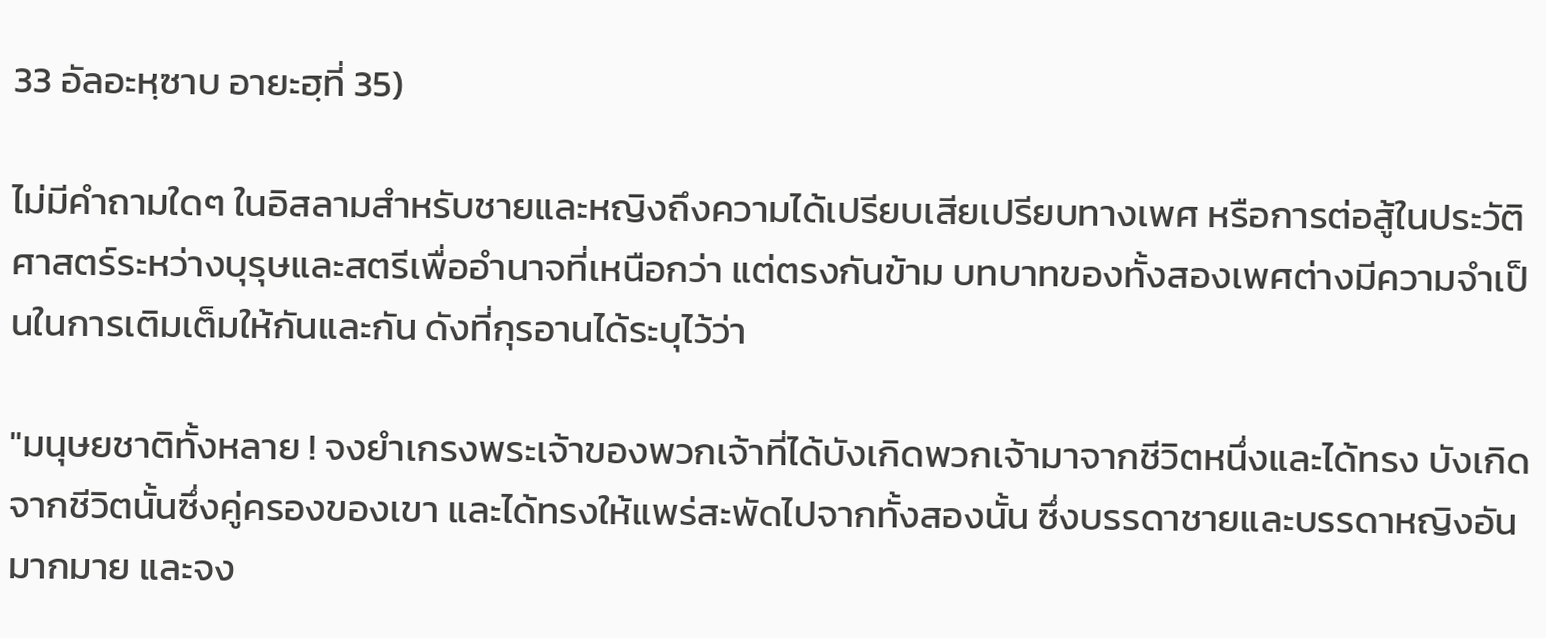33 อัลอะหฺซาบ อายะฮฺที่ 35)

ไม่มีคำถามใดๆ ในอิสลามสำหรับชายและหญิงถึงความได้เปรียบเสียเปรียบทางเพศ หรือการต่อสู้ในประวัติศาสตร์ระหว่างบุรุษและสตรีเพื่ออำนาจที่เหนือกว่า แต่ตรงกันข้าม บทบาทของทั้งสองเพศต่างมีความจำเป็นในการเติมเต็มให้กันและกัน ดังที่กุรอานได้ระบุไว้ว่า

"มนุษยชาติทั้งหลาย ! จงยำเกรงพระเจ้าของพวกเจ้าที่ได้บังเกิดพวกเจ้ามาจากชีวิตหนึ่งและได้ทรง บังเกิดจากชีวิตนั้นซึ่งคู่ครองของเขา และได้ทรงให้แพร่สะพัดไปจากทั้งสองนั้น ซึ่งบรรดาชายและบรรดาหญิงอันมากมาย และจง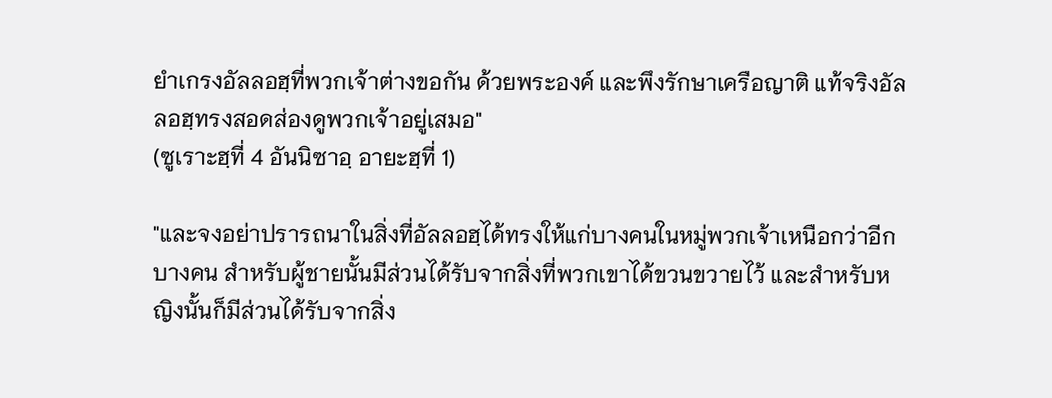ยำเกรงอัลลอฮฺที่พวกเจ้าต่างขอกัน ด้วยพระองค์ และพึงรักษาเครือญาติ แท้จริงอัลลอฮฺทรงสอดส่องดูพวกเจ้าอยู่เสมอ"
(ซูเราะฮฺที่ 4 อันนิซาอฺ อายะฮฺที่ 1)

"และจงอย่าปรารถนาในสิ่งที่อัลลอฮฺได้ทรงให้แก่บางคนในหมู่พวกเจ้าเหนือกว่าอีก บางคน สำหรับผู้ชายนั้นมีส่วนได้รับจากสิ่งที่พวกเขาได้ขวนขวายไว้ และสำหรับหญิงนั้นก็มีส่วนได้รับจากสิ่ง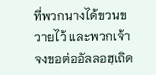ที่พวกนางได้ขวนขวายไว้ และพวกเจ้าจงขอต่ออัลลอฮฺเถิด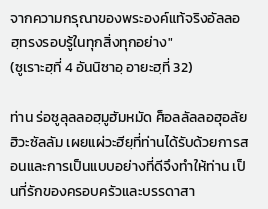จากความกรุณาของพระองค์แท้จริงอัลลอฮฺทรงรอบรู้ในทุกสิ่งทุกอย่าง"
(ซูเราะฮฺที่ 4 อันนิซาอฺ อายะฮฺที่ 32)

ท่าน ร่อซูลุลลอฮฺมูฮัมหมัด ศ็อลลัลลอฮุอลัยฮิวะซัลลัม เผยแผ่วะฮียฺที่ท่านได้รับด้วยการสอนและการเป็นแบบอย่างที่ดีจึงทำให้ท่าน เป็นที่รักของครอบครัวและบรรดาสา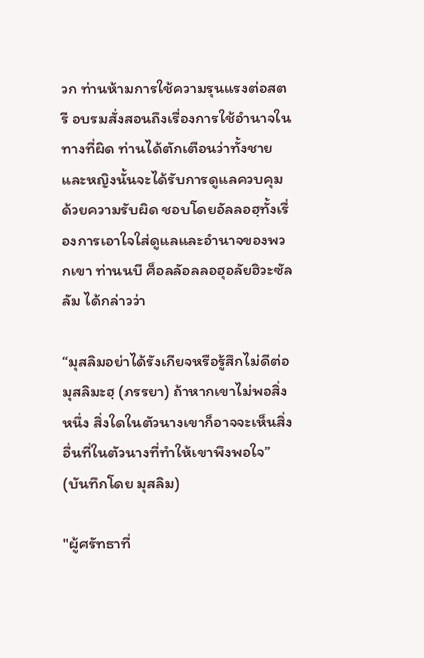วก ท่านห้ามการใช้ความรุนแรงต่อสตรี อบรมสั่งสอนถึงเรื่องการใช้อำนาจในทางที่ผิด ท่านได้ตักเตือนว่าทั้งชายและหญิงนั้นจะได้รับการดูแลควบคุมด้วยความรับผิด ชอบโดยอัลลอฮฺทั้งเรื่องการเอาใจใส่ดูแลและอำนาจของพวกเขา ท่านนบี ศ็อลลัอลลอฮุอลัยฮิวะซัลลัม ได้กล่าวว่า

“มุสลิมอย่าได้รังเกียจหรือรู้สึกไม่ดีต่อมุสลิมะฮฺ (ภรรยา) ถ้าหากเขาไม่พอสิ่งหนึ่ง สิ่งใดในตัวนางเขาก็อาจจะเห็นสิ่งอื่นที่ในตัวนางที่ทำให้เขาพึงพอใจ”
(บันทึกโดย มุสลิม)

"ผู้ศรัทธาที่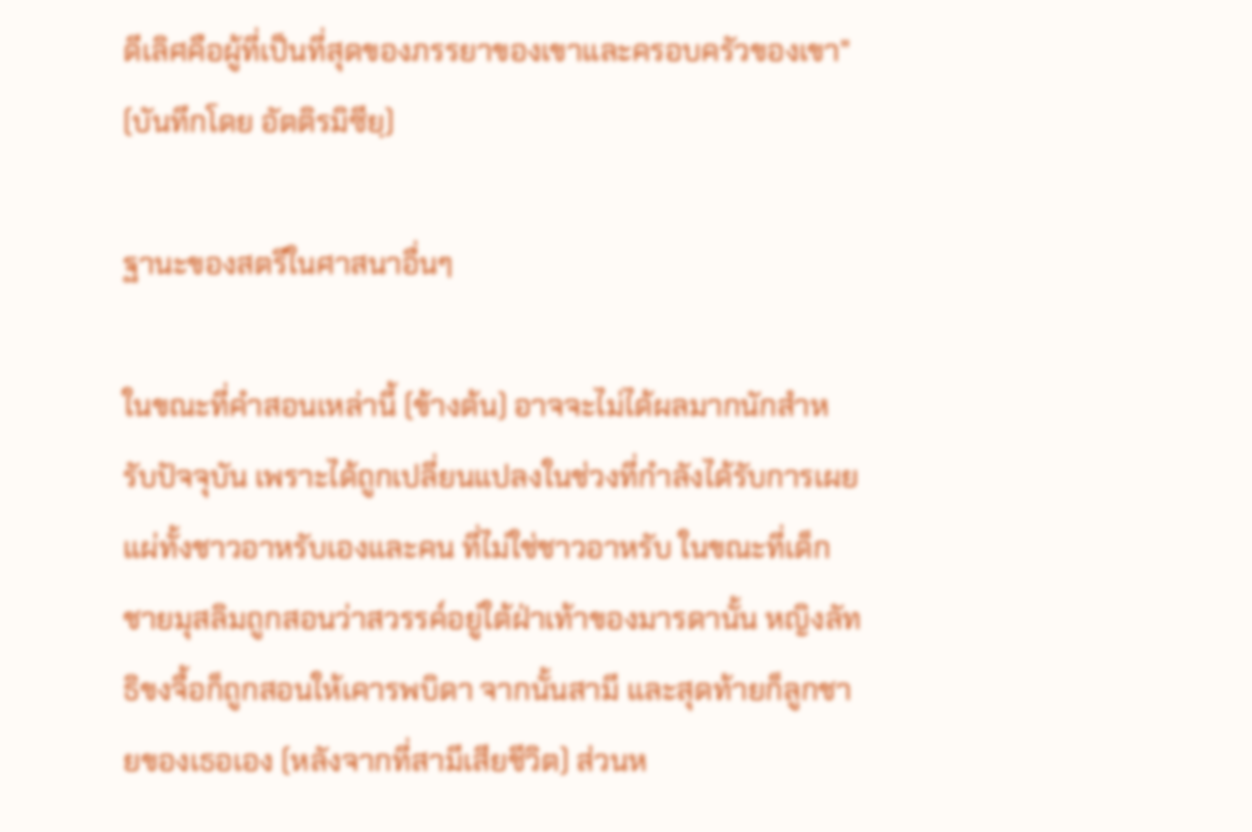ดีเลิศคือผู้ที่เป็นที่สุดของภรรยาของเขาและครอบครัวของเขา"
(บันทึกโดย อัตติรมิซียฺ)

ฐานะของสตรีในศาสนาอื่นๆ

ในขณะที่คำสอนเหล่านี้ (ข้างต้น) อาจจะไม่ได้ผลมากนักสำหรับปัจจุบัน เพราะได้ถูกเปลี่ยนแปลงในช่วงที่กำลังได้รับการเผยแผ่ทั้งชาวอาหรับเองและคน ที่ไม่ใช่ชาวอาหรับ ในขณะที่เด็กชายมุสลิมถูกสอนว่าสวรรค์อยู่ใต้ฝ่าเท้าของมารดานั้น หญิงลัทธิขงจื้อก็ถูกสอนให้เคารพบิดา จากนั้นสามี และสุดท้ายก็ลูกชายของเธอเอง (หลังจากที่สามีเสียชีวิต) ส่วนห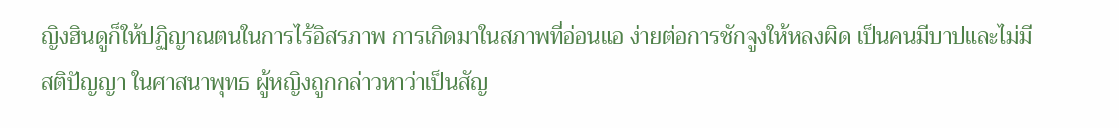ญิงฮินดูก็ให้ปฏิญาณตนในการไร้อิสรภาพ การเกิดมาในสภาพที่อ่อนแอ ง่ายต่อการชักจูงให้หลงผิด เป็นคนมีบาปและไม่มีสติปัญญา ในศาสนาพุทธ ผู้หญิงถูกกล่าวหาว่าเป็นสัญ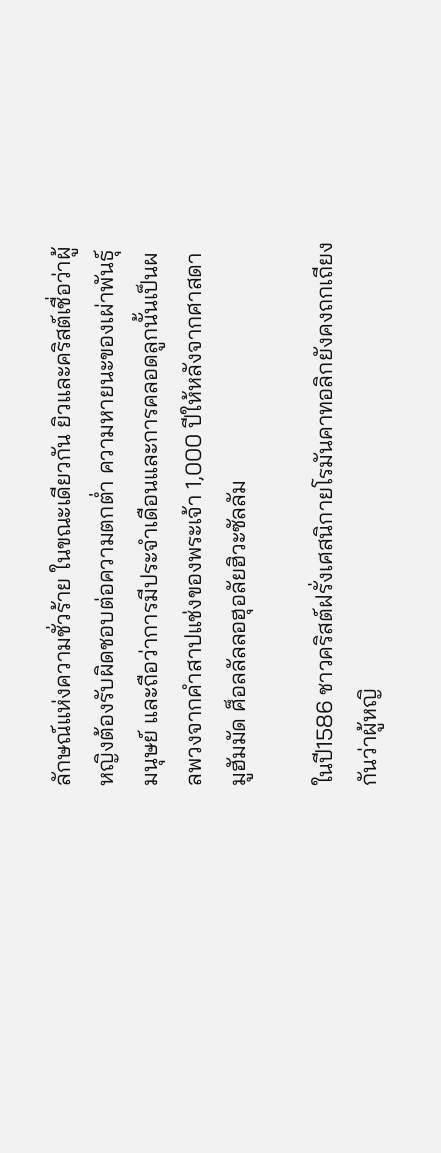ลักษณ์แห่งความชั่วร้าย ในขณะเดียวกัน ยิวและคริสต์เชื่อว่าผู้หญิงต้องรับผิดชอบต่อความตกต่ำ ความหายนะของเผ่าพันธุ์มนุษย์ และถือว่าการมีประจำเดือนและการคลอดลูกนั้นเป็นผลพวงจากคำสาปแช่งของพระเจ้า 1,000 ปีให้หลังจากศาสดามูฮัมมัด ศ็อลลัลลอฮุอลัยฮิวะซัลลัม

ในปี1586 ชาวคริสต์ฝรั่งเศสนิกายโรมันคาทอลิกยังคงถกเถียงกันว่าผู้หญิ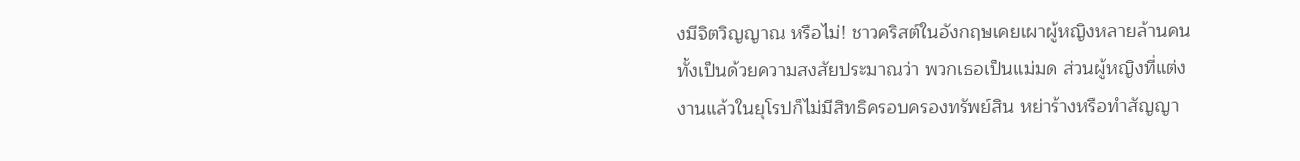งมีจิตวิญญาณ หรือไม่! ชาวคริสต์ในอังกฤษเคยเผาผู้หญิงหลายล้านคนทั้งเป็นด้วยความสงสัยประมาณว่า พวกเธอเป็นแม่มด ส่วนผู้หญิงที่แต่งงานแล้วในยุโรปก็ไม่มีสิทธิครอบครองทรัพย์สิน หย่าร้างหรือทำสัญญา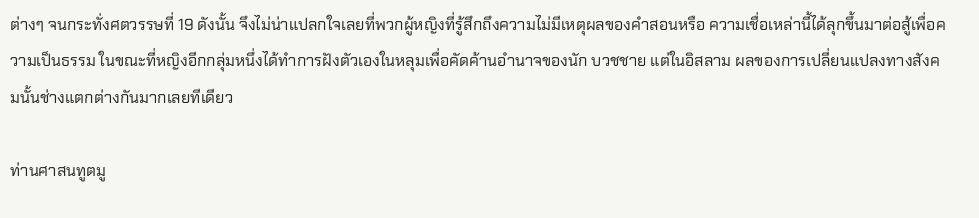ต่างๆ จนกระทั่งศตวรรษที่ 19 ดังนั้น จึงไม่น่าแปลกใจเลยที่พวกผู้หญิงที่รู้สึกถึงความไม่มีเหตุผลของคำสอนหรือ ความเชื่อเหล่านี้ได้ลุกขึ้นมาต่อสู้เพื่อความเป็นธรรม ในขณะที่หญิงอีกกลุ่มหนึ่งได้ทำการฝังตัวเองในหลุมเพื่อคัดค้านอำนาจของนัก บวชชาย แต่ในอิสลาม ผลของการเปลี่ยนแปลงทางสังคมนั้นช่างแตกต่างกันมากเลยทีเดียว

ท่านศาสนทูตมู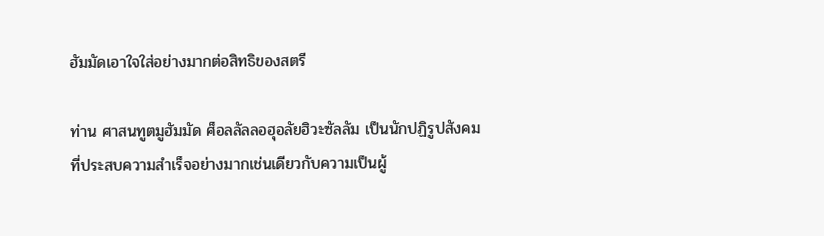ฮัมมัดเอาใจใส่อย่างมากต่อสิทธิของสตรี

ท่าน ศาสนทูตมูฮัมมัด ศ็อลลัลลอฮุอลัยฮิวะซัลลัม เป็นนักปฏิรูปสังคมที่ประสบความสำเร็จอย่างมากเช่นเดียวกับความเป็นผู้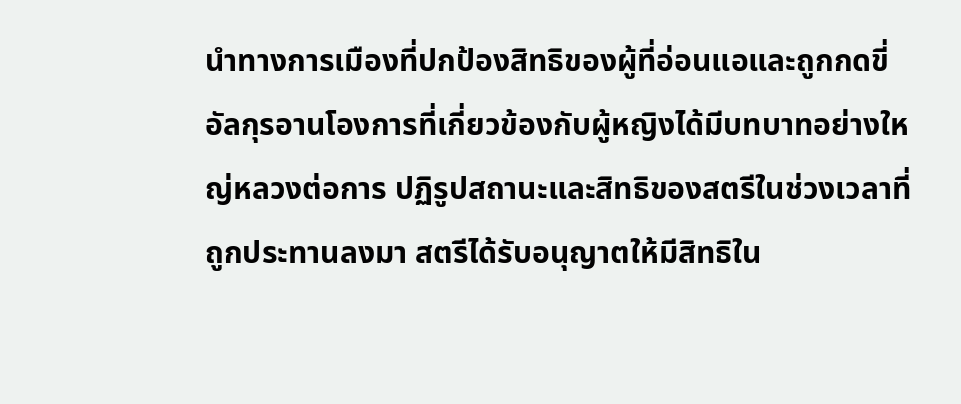นำทางการเมืองที่ปกป้องสิทธิของผู้ที่อ่อนแอและถูกกดขี่ อัลกุรอานโองการที่เกี่ยวข้องกับผู้หญิงได้มีบทบาทอย่างใหญ่หลวงต่อการ ปฏิรูปสถานะและสิทธิของสตรีในช่วงเวลาที่ถูกประทานลงมา สตรีได้รับอนุญาตให้มีสิทธิใน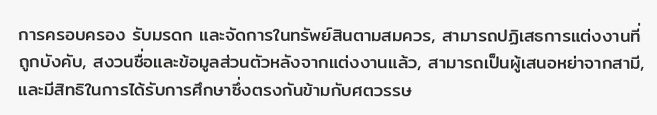การครอบครอง รับมรดก และจัดการในทรัพย์สินตามสมควร, สามารถปฏิเสธการแต่งงานที่ถูกบังคับ, สงวนชื่อและข้อมูลส่วนตัวหลังจากแต่งงานแล้ว, สามารถเป็นผู้เสนอหย่าจากสามี, และมีสิทธิในการได้รับการศึกษาซึ่งตรงกันข้ามกับศตวรรษ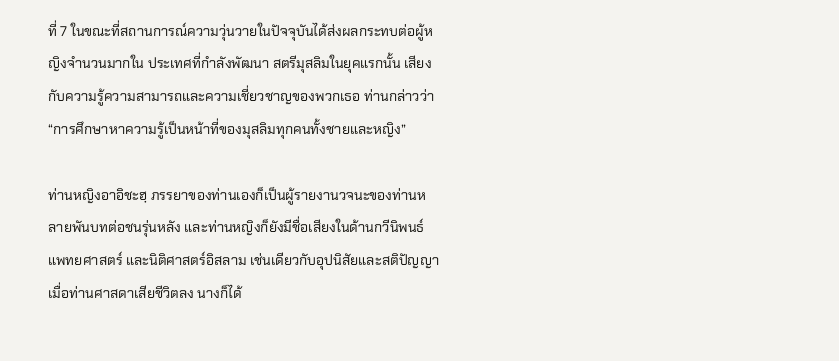ที่ 7 ในขณะที่สถานการณ์ความวุ่นวายในปัจจุบันได้ส่งผลกระทบต่อผู้หญิงจำนวนมากใน ประเทศที่กำลังพัฒนา สตรีมุสลิมในยุคแรกนั้น เสียงกับความรู้ความสามารถและความเชี่ยวชาญของพวกเธอ ท่านกล่าวว่า “การศึกษาหาความรู้เป็นหน้าที่ของมุสลิมทุกคนทั้งชายและหญิง”

ท่านหญิงอาอิชะฮฺ ภรรยาของท่านเองก็เป็นผู้รายงานวจนะของท่านหลายพันบทต่อชนรุ่นหลัง และท่านหญิงก็ยังมีชื่อเสียงในด้านกวีนิพนธ์ แพทยศาสตร์ และนิติศาสตร์อิสลาม เช่นเดียวกับอุปนิสัยและสติปัญญา เมื่อท่านศาสดาเสียชีวิตลง นางก็ได้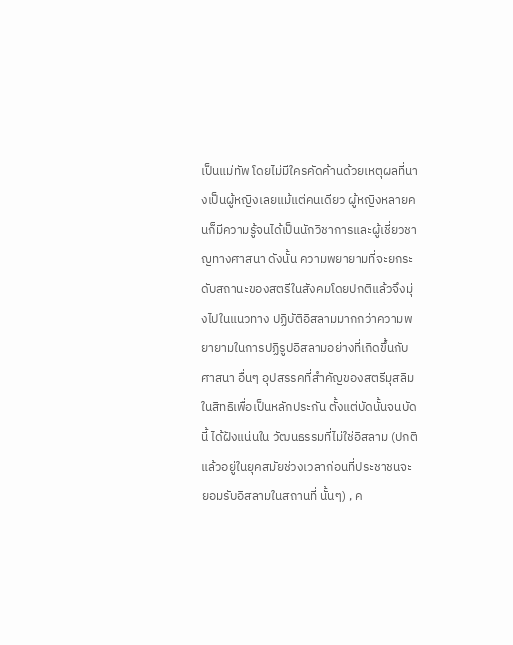เป็นแม่ทัพ โดยไม่มีใครคัดค้านด้วยเหตุผลที่นางเป็นผู้หญิงเลยแม้แต่คนเดียว ผู้หญิงหลายคนก็มีความรู้จนได้เป็นนักวิชาการและผู้เชี่ยวชาญทางศาสนา ดังนั้น ความพยายามที่จะยกระดับสถานะของสตรีในสังคมโดยปกติแล้วจึงมุ่งไปในแนวทาง ปฏิบัติอิสลามมากกว่าความพยายามในการปฏิรูปอิสลามอย่างที่เกิดขึ้นกับศาสนา อื่นๆ อุปสรรคที่สำคัญของสตรีมุสลิมในสิทธิเพื่อเป็นหลักประกัน ตั้งแต่บัดนั้นจนบัดนี้ ได้ฝังแน่นใน วัฒนธรรมที่ไม่ใช่อิสลาม (ปกติแล้วอยู่ในยุคสมัยช่วงเวลาก่อนที่ประชาชนจะยอมรับอิสลามในสถานที่ นั้นๆ) , ค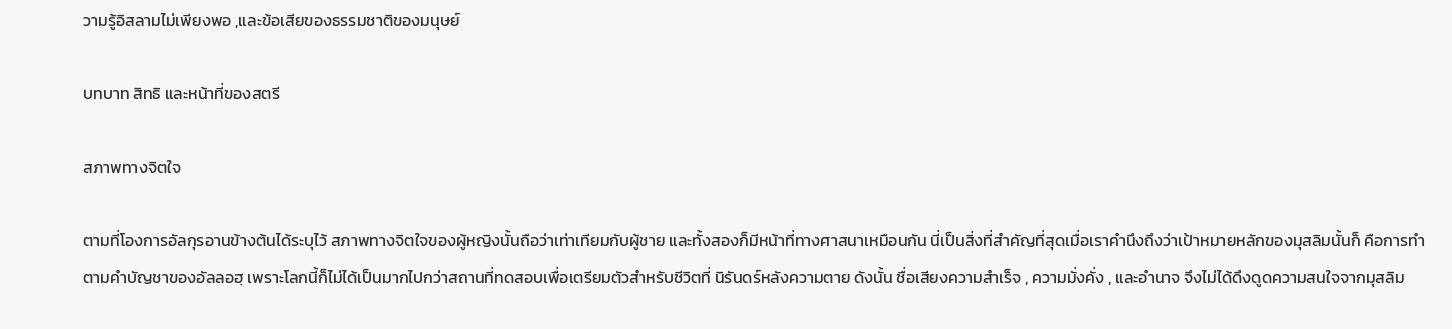วามรู้อิสลามไม่เพียงพอ ,และข้อเสียของธรรมชาติของมนุษย์

บทบาท สิทธิ และหน้าที่ของสตรี

สภาพทางจิตใจ

ตามที่โองการอัลกุรอานข้างต้นได้ระบุไว้ สภาพทางจิตใจของผู้หญิงนั้นถือว่าเท่าเทียมกับผู้ชาย และทั้งสองก็มีหน้าที่ทางศาสนาเหมือนกัน นี่เป็นสิ่งที่สำคัญที่สุดเมื่อเราคำนึงถึงว่าเป้าหมายหลักของมุสลิมนั้นก็ คือการทำตามคำบัญชาของอัลลอฮฺ เพราะโลกนี้ก็ไม่ได้เป็นมากไปกว่าสถานที่ทดสอบเพื่อเตรียมตัวสำหรับชีวิตที่ นิรันดร์หลังความตาย ดังนั้น ชื่อเสียงความสำเร็จ , ความมั่งคั่ง , และอำนาจ จึงไม่ได้ดึงดูดความสนใจจากมุสลิม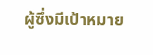ผู้ซึ่งมีเป้าหมาย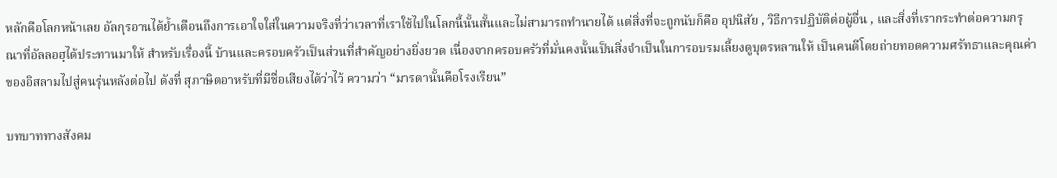หลักคือโลกหน้าเลย อัลกุรอานได้ย้ำเตือนถึงการเอาใจใส่ในความจริงที่ว่าเวลาที่เราใช้ไปในโลกนี้นั้นสั้นและไม่สามารถทำนายได้ แต่สิ่งที่จะถูกนับก็คือ อุปนิสัย , วิธีการปฏิบัติต่อผู้อื่น , และสิ่งที่เรากระทำต่อความกรุณาที่อัลลอฮฺได้ประทานมาให้ สำหรับเรื่องนี้ บ้านและครอบครัวเป็นส่วนที่สำคัญอย่างยิ่งยวด เนื่องจากครอบครัวที่มั่นคงนั้นเป็นสิ่งจำเป็นในการอบรมเลี้ยงดูบุตรหลานให้ เป็นคนดีโดยถ่ายทอดความศรัทธาและคุณค่าของอิสลามไปสู่คนรุ่นหลังต่อไป ดังที่ สุภาษิตอาหรับที่มีชื่อเสียงได้ว่าไว้ ความว่า “มารดานั้นคือโรงเรียน”

บทบาททางสังคม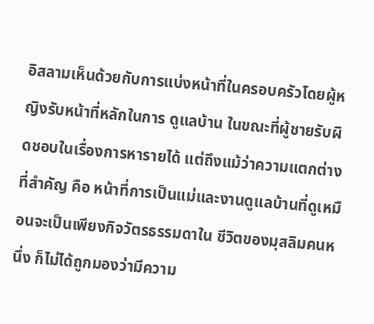อิสลามเห็นด้วยกับการแบ่งหน้าที่ในครอบครัวโดยผู้หญิงรับหน้าที่หลักในการ ดูแลบ้าน ในขณะที่ผู้ชายรับผิดชอบในเรื่องการหารายได้ แต่ถึงแม้ว่าความแตกต่างที่สำคัญ คือ หน้าที่การเป็นแม่และงานดูแลบ้านที่ดูเหมือนจะเป็นเพียงกิจวัตรธรรมดาใน ชีวิตของมุสลิมคนหนึ่ง ก็ไม่ได้ถูกมองว่ามีความ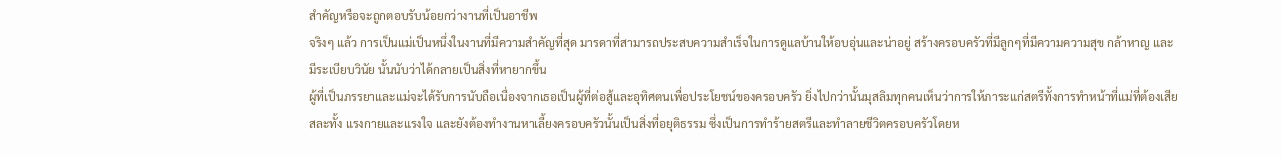สำคัญหรือจะถูกตอบรับน้อยกว่างานที่เป็นอาชีพ
จริงๆ แล้ว การเป็นแม่เป็นหนึ่งในงานที่มีความสำคัญที่สุด มารดาที่สามารถประสบความสำเร็จในการดูแลบ้านให้อบอุ่นและน่าอยู่ สร้างครอบครัวที่มีลูกๆที่มีความความสุข กล้าหาญ และมีระเบียบวินัย นั้นนับว่าได้กลายเป็นสิ่งที่หายากขึ้น
ผู้ที่เป็นภรรยาและแม่จะได้รับการนับถือเนื่องจากเธอเป็นผู้ที่ต่อสู้และอุทิศตนเพื่อประโยชน์ของครอบครัว ยิ่งไปกว่านั้นมุสลิมทุกคนเห็นว่าการให้ภาระแก่สตรีทั้งการทำหน้าที่แม่ที่ต้องเสียสละทั้ง แรงกายและแรงใจ และยังต้องทำงานหาเลี้ยงครอบครัวนั้นเป็นสิ่งที่อยุติธรรม ซึ่งเป็นการทำร้ายสตรีและทำลายชีวิตครอบครัวโดยห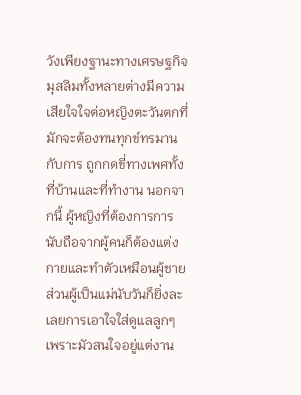วังเพียงฐานะทางเศรษฐกิจ
มุสลิมทั้งหลายต่างมีความเสียใจใจต่อหญิงตะวันตกที่มักจะต้องทนทุกข์ทรมานกับการ ถูกกดขี่ทางเพศทั้งที่บ้านและที่ทำงาน นอกจากนี้ ผู้หญิงที่ต้องการการนับถือจากผู้คนก็ต้องแต่งกายและทำตัวเหมือนผู้ชาย ส่วนผู้เป็นแม่นับวันก็ยิ่งละเลยการเอาใจใส่ดูแลลูกๆ เพราะมัวสนใจอยู่แต่งาน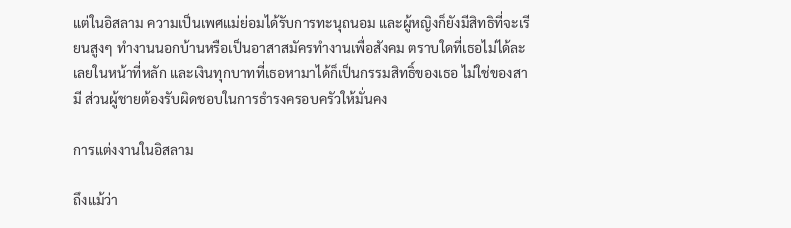แต่ในอิสลาม ความเป็นเพศแม่ย่อมได้รับการทะนุถนอม และผู้หญิงก็ยังมีสิทธิที่จะเรียนสูงๆ ทำงานนอกบ้านหรือเป็นอาสาสมัครทำงานเพื่อสังคม ตราบใดที่เธอไม่ได้ละเลยในหน้าที่หลัก และเงินทุกบาทที่เธอหามาได้ก็เป็นกรรมสิทธิ์ของเธอ ไม่ใช่ของสามี ส่วนผู้ชายต้องรับผิดชอบในการธำรงครอบครัวให้มั่นคง

การแต่งงานในอิสลาม

ถึงแม้ว่า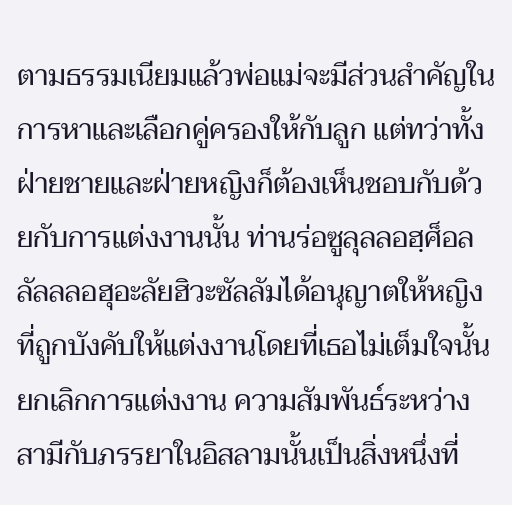ตามธรรมเนียมแล้วพ่อแม่จะมีส่วนสำคัญในการหาและเลือกคู่ครองให้กับลูก แต่ทว่าทั้งฝ่ายชายและฝ่ายหญิงก็ต้องเห็นชอบกับด้วยกับการแต่งงานนั้น ท่านร่อซูลุลลอฮฺศ็อลลัลลลอฮุอะลัยฮิวะซัลลัมได้อนุญาตให้หญิงที่ถูกบังคับให้แต่งงานโดยที่เธอไม่เต็มใจนั้นยกเลิกการแต่งงาน ความสัมพันธ์ระหว่างสามีกับภรรยาในอิสลามนั้นเป็นสิ่งหนึ่งที่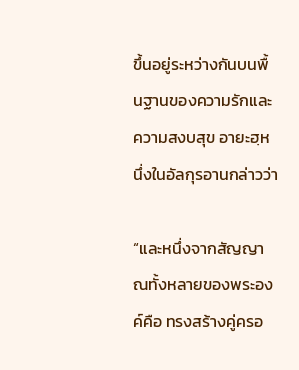ขึ้นอยู่ระหว่างกันบนพื้นฐานของความรักและความสงบสุข อายะฮฺหนึ่งในอัลกุรอานกล่าวว่า

“และหนึ่งจากสัญญาณทั้งหลายของพระองค์คือ ทรงสร้างคู่ครอ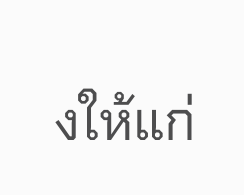งให้แก่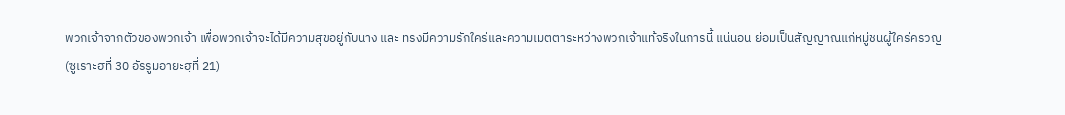พวกเจ้าจากตัวของพวกเจ้า เพื่อพวกเจ้าจะได้มีความสุขอยู่กับนาง และ ทรงมีความรักใคร่และความเมตตาระหว่างพวกเจ้าแท้จริงในการนี้ แน่นอน ย่อมเป็นสัญญาณแก่หมู่ชนผู้ใคร่ครวญ
(ซูเราะฮที่ 30 อัรรูมอายะฮฺที่ 21)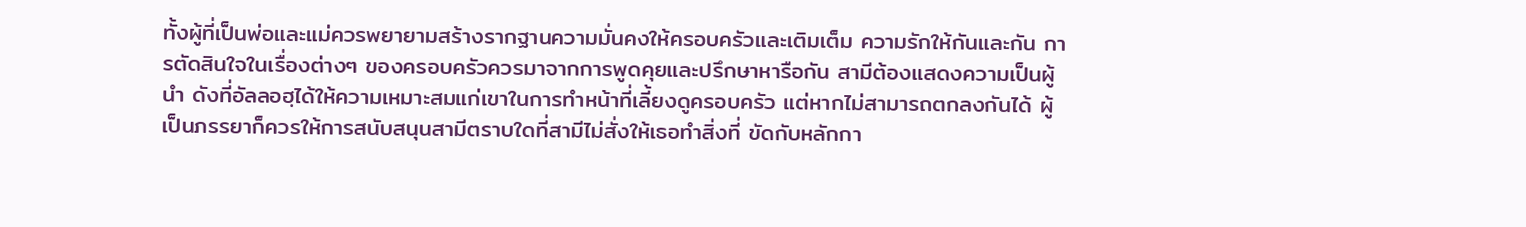ทั้งผู้ที่เป็นพ่อและแม่ควรพยายามสร้างรากฐานความมั่นคงให้ครอบครัวและเติมเต็ม ความรักให้กันและกัน การตัดสินใจในเรื่องต่างๆ ของครอบครัวควรมาจากการพูดคุยและปรึกษาหารือกัน สามีต้องแสดงความเป็นผู้นำ ดังที่อัลลอฮฺได้ให้ความเหมาะสมแก่เขาในการทำหน้าที่เลี้ยงดูครอบครัว แต่หากไม่สามารถตกลงกันได้ ผู้เป็นภรรยาก็ควรให้การสนับสนุนสามีตราบใดที่สามีไม่สั่งให้เธอทำสิ่งที่ ขัดกับหลักกา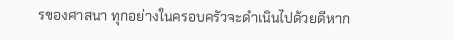รของศาสนา ทุกอย่างในครอบครัวจะดำเนินไปด้วยดีหาก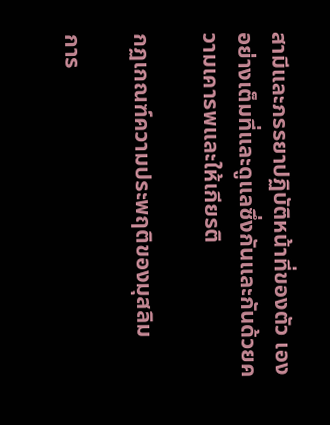สามีและภรรยาปฏิบัติหน้าที่ของตัว เองอย่างเต็มที่และดูแลซึ่งกันและกันด้วยความเคารพและให้เกียรติ

กฏเกณฑ์ความประพฤติของมุสลิม

การ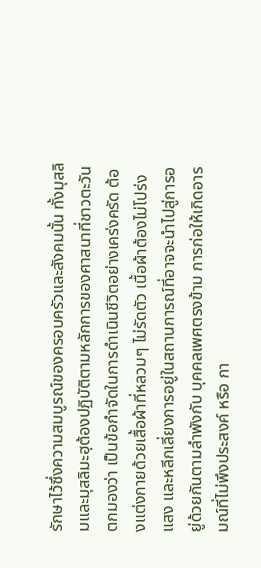รักษาไว้ซึ่งความสมบูรณ์ของครอบครัวและสังคมนั้น ทั้งมุสลิมและมุสลิมะฮฺต้องปฏิบัติตามหลักการของศาสนาที่ชาวตะวันตกมองว่า เป็นข้อกำจัดในการดำเนินชีวิตอย่างเคร่งครัด ต้องแต่งกายด้วยเสื้อผ้าที่หลวมๆ ไม่รัดตัว เนื้อผ้าต้องไม่โปร่งแสง และหลีกเลี่ยงการอยู่ในสถานการณ์ที่อาจจะนำไปสู่การอยู่ด้วยกันตามลำพังกับ บุคคลเพศตรงข้าม การก่อให้เกิดอารมณ์ที่ไม่พึงประสงค์ หรือ กา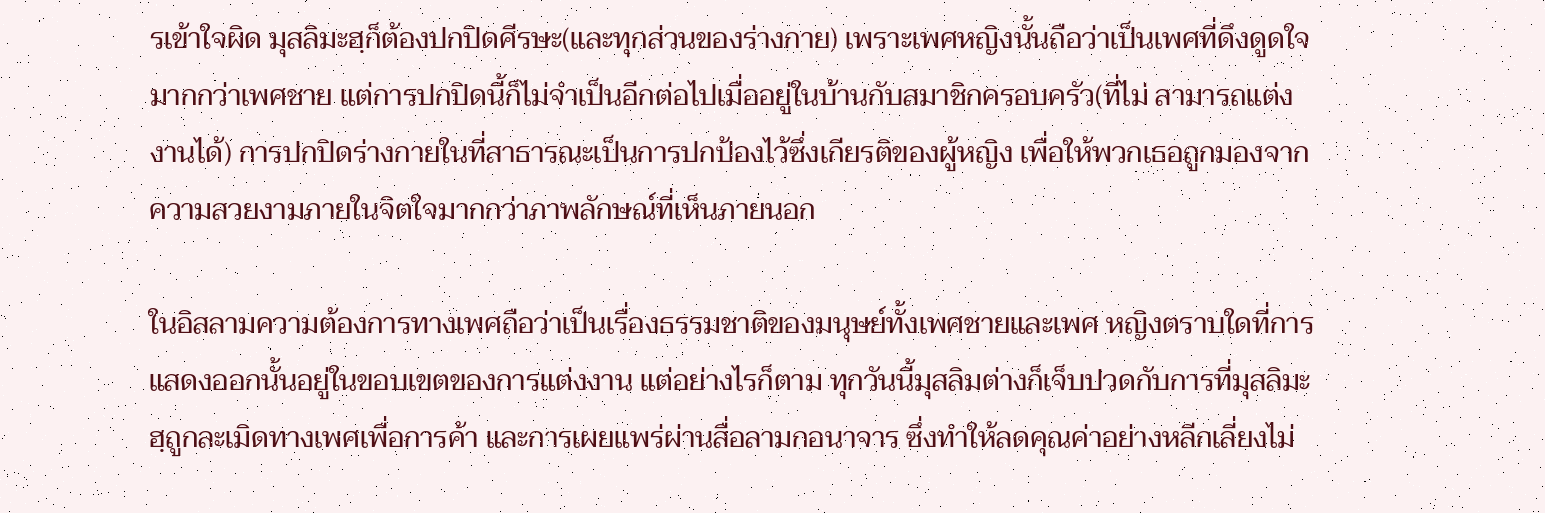รเข้าใจผิด มุสลิมะฮฺก็ต้องปกปิดศีรษะ(และทุกส่วนของร่างกาย) เพราะเพศหญิงนั้นถือว่าเป็นเพศที่ดึงดูดใจมากกว่าเพศชาย แต่การปกปิดนี้ก็ไม่จำเป็นอีกต่อไปเมื่ออยู่ในบ้านกับสมาชิกครอบครัว(ที่ไม่ สามารถแต่งงานได้) การปกปิดร่างกายในที่สาธารณะเป็นการปกป้องไว้ซึ่งเกียรติของผู้หญิง เพื่อให้พวกเธอถูกมองจากความสวยงามภายในจิตใจมากกว่าภาพลักษณ์ที่เห็นภายนอก

ในอิสลามความต้องการทางเพศถือว่าเป็นเรื่องธรรมชาติของมนุษย์ทั้งเพศชายและเพศ หญิงตราบใดที่การแสดงออกนั้นอยู่ในขอบเขตของการแต่งงาน แต่อย่างไรก็ตาม ทุกวันนี้มุสลิมต่างก็เจ็บปวดกับการที่มุสลิมะฮฺถูกละเมิดทางเพศเพื่อการค้า และการเผยแพร่ผ่านสื่อลามกอนาจาร ซึ่งทำให้ลดคุณค่าอย่างหลีกเลี่ยงไม่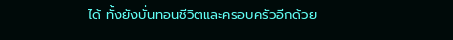ได้ ทั้งยังบั่นทอนชีวิตและครอบครัวอีกด้วย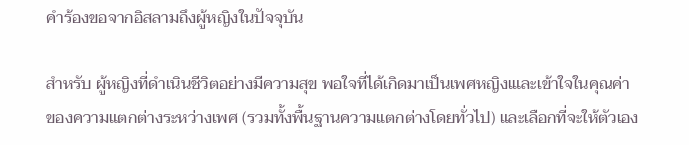คำร้องขอจากอิสลามถึงผู้หญิงในปัจจุบัน

สำหรับ ผู้หญิงที่ดำเนินชีวิตอย่างมีความสุข พอใจที่ได้เกิดมาเป็นเพศหญิงเและเข้าใจในคุณค่าของความแตกต่างระหว่างเพศ (รวมทั้งพื้นฐานความแตกต่างโดยทั่วไป) และเลือกที่จะให้ตัวเอง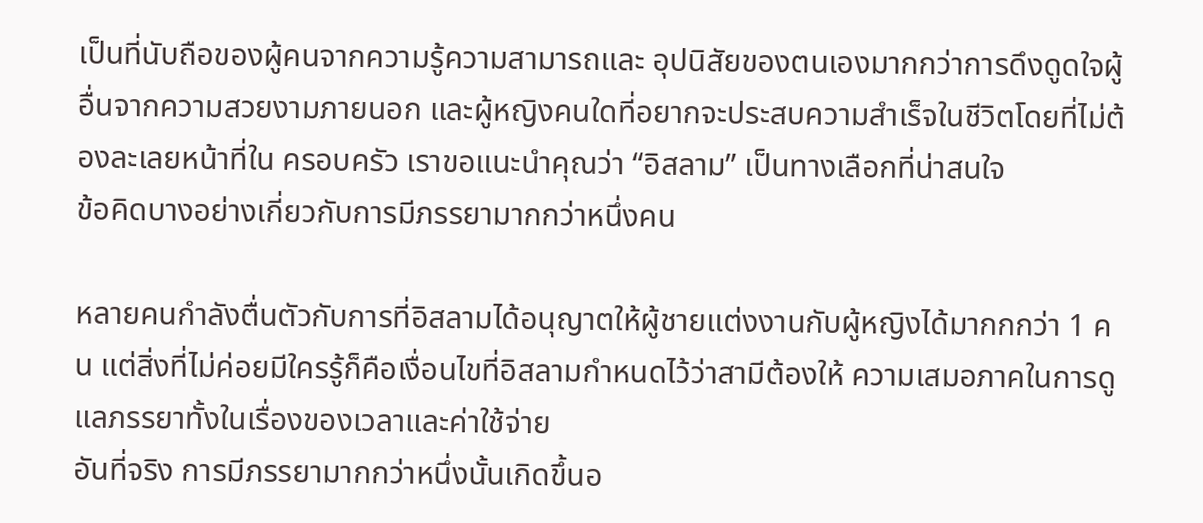เป็นที่นับถือของผู้คนจากความรู้ความสามารถและ อุปนิสัยของตนเองมากกว่าการดึงดูดใจผู้อื่นจากความสวยงามภายนอก และผู้หญิงคนใดที่อยากจะประสบความสำเร็จในชีวิตโดยที่ไม่ต้องละเลยหน้าที่ใน ครอบครัว เราขอแนะนำคุณว่า “อิสลาม” เป็นทางเลือกที่น่าสนใจ
ข้อคิดบางอย่างเกี่ยวกับการมีภรรยามากกว่าหนึ่งคน

หลายคนกำลังตื่นตัวกับการที่อิสลามได้อนุญาตให้ผู้ชายแต่งงานกับผู้หญิงได้มากกกว่า 1 คน แต่สิ่งที่ไม่ค่อยมีใครรู้ก็คือเงื่อนไขที่อิสลามกำหนดไว้ว่าสามีต้องให้ ความเสมอภาคในการดูแลภรรยาทั้งในเรื่องของเวลาและค่าใช้จ่าย
อันที่จริง การมีภรรยามากกว่าหนึ่งนั้นเกิดขึ้นอ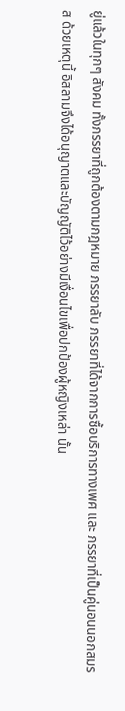ยู่แล้วในทุกๆ สังคม ทั้งภรรยาที่ถูกต้องตามกฎหมาย ภรรยาลับ ภรรยาที่ได้จากการซื้อบริการทางเพศ และ ภรรยาที่เป็นคู่นอนนอกสมรส ด้วยเหตุนี้ อิสลามจึงได้อนุญาตและบัญญัติไว้อย่างมีเงื่อนไขเพื่อปกป้องผู้หญิงเหล่า นั้น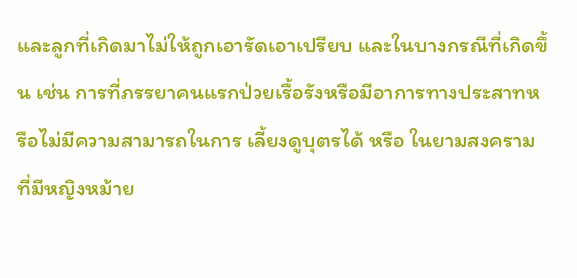และลูกที่เกิดมาไม่ให้ถูกเอารัดเอาเปรียบ และในบางกรณีที่เกิดขึ้น เช่น การที่ภรรยาคนแรกป่วยเรื้อรังหรือมีอาการทางประสาทหรือไม่มีความสามารถในการ เลี้ยงดูบุตรได้ หรือ ในยามสงครามที่มีหญิงหม้าย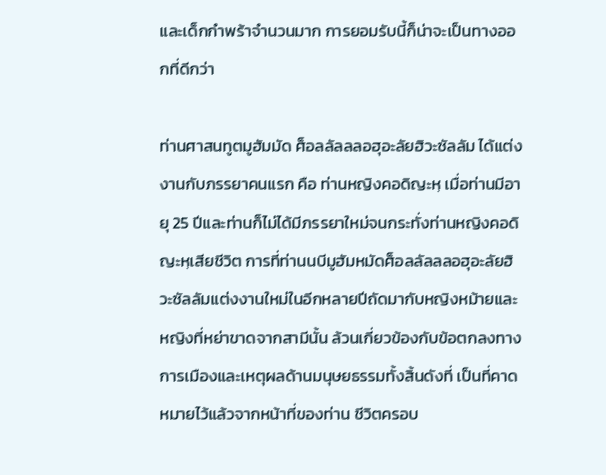และเด็กกำพร้าจำนวนมาก การยอมรับนี้ก็น่าจะเป็นทางออกที่ดีกว่า

ท่านศาสนทูตมูฮัมมัด ศ็อลลัลลลอฮุอะลัยฮิวะซัลลัม ได้แต่งงานกับภรรยาคนแรก คือ ท่านหญิงคอดิญะหฺ เมื่อท่านมีอายุ 25 ปีและท่านก็ไม่ได้มีภรรยาใหม่จนกระทั่งท่านหญิงคอดิญะหฺเสียชีวิต การที่ท่านนบีมูฮัมหมัดศ็อลลัลลลอฮุอะลัยฮิวะซัลลัมแต่งงานใหม่ในอีกหลายปีถัดมากับหญิงหม้ายและหญิงที่หย่าขาดจากสามีนั้น ล้วนเกี่ยวข้องกับข้อตกลงทางการเมืองและเหตุผลด้านมนุษยธรรมทั้งสิ้นดังที่ เป็นที่คาดหมายไว้แล้วจากหน้าที่ของท่าน ชีวิตครอบ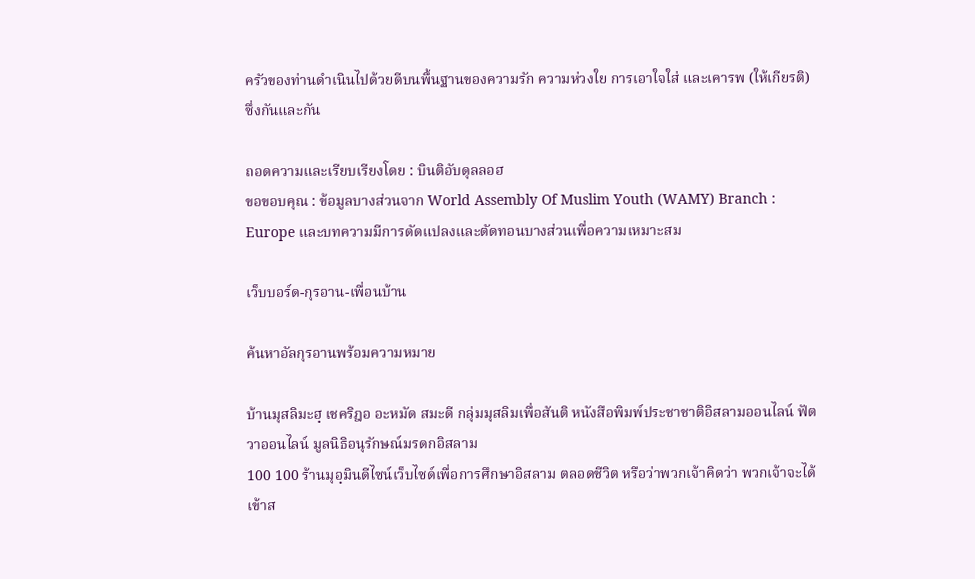ครัวของท่านดำเนินไปด้วยดีบนพื้นฐานของความรัก ความห่วงใย การเอาใจใส่ และเคารพ (ให้เกียรติ) ซึ่งกันและกัน

ถอดความและเรียบเรียงโดย : บินติอับดุลลอฮ
ขอขอบคุณ : ข้อมูลบางส่วนจาก World Assembly Of Muslim Youth (WAMY) Branch : Europe และบทความมีการดัดแปลงและตัดทอนบางส่วนเพื่อความเหมาะสม

เว็บบอร์ด-กุรอาน-เพื่อนบ้าน

ค้นหาอัลกุรอานพร้อมความหมาย

บ้านมุสลิมะฮฺ เชคริฎอ อะหมัด สมะดี กลุ่มมุสลิมเพื่อสันติ หนังสือพิมพ์ประชาชาติอิสลามออนไลน์ ฟัตวาออนไลน์ มูลนิธิอนุรักษณ์มรดกอิสลาม
100 100 ร้านมุอฺมินดีไซน์เว็บไซด์เพื่อการศึกษาอิสลาม ตลอดชีวิต หรือว่าพวกเจ้าคิดว่า พวกเจ้าจะได้เข้าส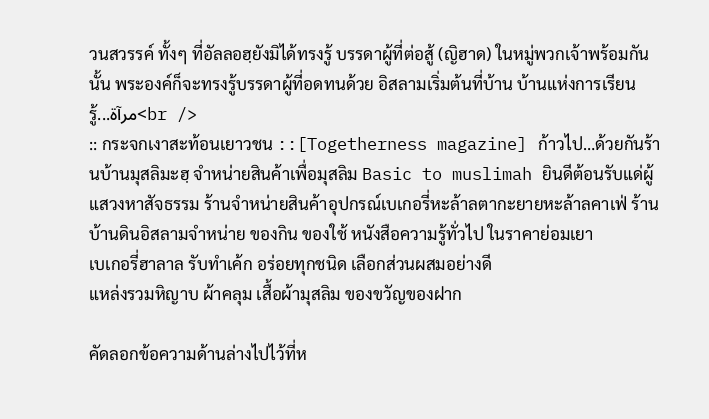วนสวรรค์ ทั้งๆ ที่อัลลอฮฺยังมิได้ทรงรู้ บรรดาผู้ที่ต่อสู้ (ญิฮาด) ในหมู่พวกเจ้าพร้อมกันนั้น พระองค์ก็จะทรงรู้บรรดาผู้ที่อดทนด้วย อิสลามเริ่มต้นที่บ้าน บ้านแห่งการเรียนรู้...مرآة<br />
:: กระจกเงาสะท้อนเยาวชน ::[Togetherness magazine] ก้าวไป…ด้วยกันร้านบ้านมุสลิมะฮฺ จำหน่ายสินค้าเพื่อมุสลิม Basic to muslimah ยินดีต้อนรับแด่ผู้แสวงหาสัจธรรม ร้านจำหน่ายสินค้าอุปกรณ์เบเกอรี่หะล้าลตากะยายหะล้าลคาเฟ่ ร้านบ้านดินอิสลามจำหน่าย ของกิน ของใช้ หนังสือความรู้ทั่วไป ในราคาย่อมเยา
เบเกอรี่ฮาลาล รับทำเค้ก อร่อยทุกชนิด เลือกส่วนผสมอย่างดี
แหล่งรวมหิญาบ ผ้าคลุม เสื้อผ้ามุสลิม ของขวัญของฝาก

คัดลอกข้อความด้านล่างไปไว้ที่ห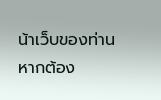น้าเว็บของท่าน หากต้อง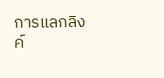การแลกลิงค์